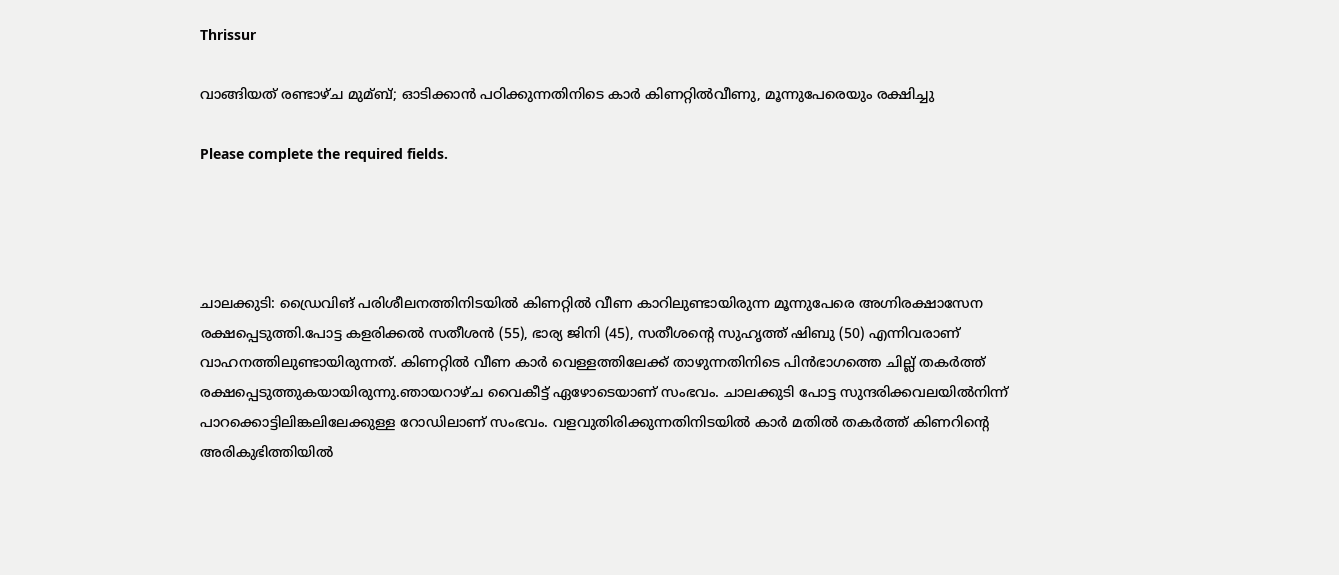Thrissur

വാങ്ങിയത് രണ്ടാഴ്ച മുമ്ബ്; ഓടിക്കാൻ പഠിക്കുന്നതിനിടെ കാര്‍ കിണറ്റില്‍വീണു, മൂന്നുപേരെയും രക്ഷിച്ചു

Please complete the required fields.




ചാലക്കുടി: ഡ്രൈവിങ് പരിശീലനത്തിനിടയില്‍ കിണറ്റില്‍ വീണ കാറിലുണ്ടായിരുന്ന മൂന്നുപേരെ അഗ്നിരക്ഷാസേന രക്ഷപ്പെടുത്തി.പോട്ട കളരിക്കല്‍ സതീശൻ (55), ഭാര്യ ജിനി (45), സതീശന്റെ സുഹൃത്ത് ഷിബു (50) എന്നിവരാണ് വാഹനത്തിലുണ്ടായിരുന്നത്. കിണറ്റില്‍ വീണ കാർ വെള്ളത്തിലേക്ക് താഴുന്നതിനിടെ പിൻഭാഗത്തെ ചില്ല് തകർത്ത് രക്ഷപ്പെടുത്തുകയായിരുന്നു.ഞായറാഴ്ച വൈകീട്ട് ഏഴോടെയാണ് സംഭവം. ചാലക്കുടി പോട്ട സുന്ദരിക്കവലയില്‍നിന്ന് പാറക്കൊട്ടിലിങ്കലിലേക്കുള്ള റോഡിലാണ് സംഭവം. വളവുതിരിക്കുന്നതിനിടയില്‍ കാർ മതില്‍ തകർത്ത് കിണറിന്റെ അരികുഭിത്തിയില്‍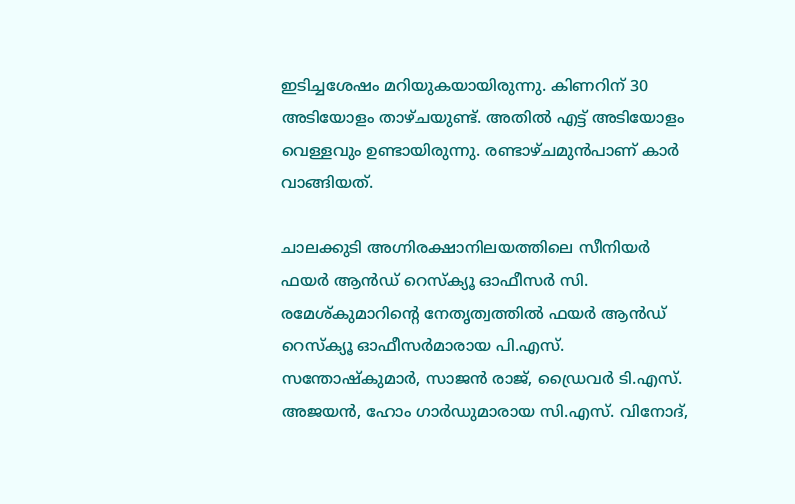ഇടിച്ചശേഷം മറിയുകയായിരുന്നു. കിണറിന് 30 അടിയോളം താഴ്ചയുണ്ട്. അതില്‍ എട്ട് അടിയോളം വെള്ളവും ഉണ്ടായിരുന്നു. രണ്ടാഴ്ചമുൻപാണ് കാർ വാങ്ങിയത്.

ചാലക്കുടി അഗ്നിരക്ഷാനിലയത്തിലെ സീനിയർ ഫയർ ആൻഡ് റെസ്ക്യൂ ഓഫീസർ സി. രമേശ്കുമാറിന്റെ നേതൃത്വത്തില്‍ ഫയർ ആൻഡ് റെസ്ക്യൂ ഓഫീസർമാരായ പി.എസ്. സന്തോഷ്കുമാർ, സാജൻ രാജ്, ഡ്രൈവർ ടി.എസ്. അജയൻ, ഹോം ഗാർഡുമാരായ സി.എസ്. വിനോദ്,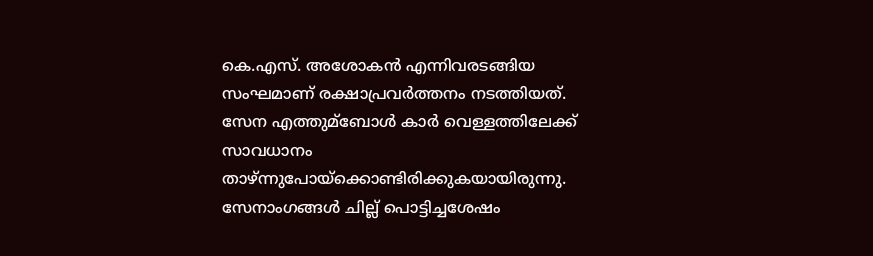കെ.എസ്. അശോകൻ എന്നിവരടങ്ങിയ സംഘമാണ് രക്ഷാപ്രവർത്തനം നടത്തിയത്.
സേന എത്തുമ്ബോള്‍ കാർ വെള്ളത്തിലേക്ക് സാവധാനം താഴ്ന്നുപോയ്ക്കൊണ്ടിരിക്കുകയായിരുന്നു. സേനാംഗങ്ങള്‍ ചില്ല് പൊട്ടിച്ചശേഷം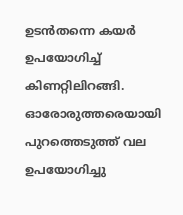ഉടൻതന്നെ കയർ ഉപയോഗിച്ച്‌ കിണറ്റിലിറങ്ങി. ഓരോരുത്തരെയായി പുറത്തെടുത്ത് വല ഉപയോഗിച്ചു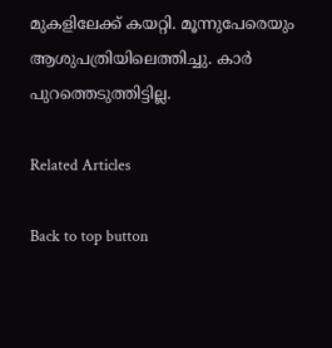മുകളിലേക്ക് കയറ്റി. മൂന്നുപേരെയും ആശുപത്രിയിലെത്തിച്ചു. കാർ പുറത്തെടുത്തിട്ടില്ല.

Related Articles

Back to top button